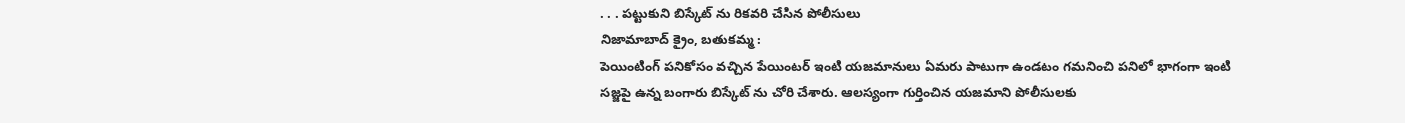. . . పట్టుకుని బిస్కేట్ ను రికవరి చేసిన పోలీసులు
నిజామాబాద్ క్రైం, బతుకమ్మ :
పెయింటింగ్ పనికోసం వచ్చిన పేయింటర్ ఇంటి యజమానులు ఏమరు పాటుగా ఉండటం గమనించి పనిలో భాగంగా ఇంటి సజ్జపై ఉన్న బంగారు బిస్కేట్ ను చోరి చేశారు. ఆలస్యంగా గుర్తించిన యజమాని పోలీసులకు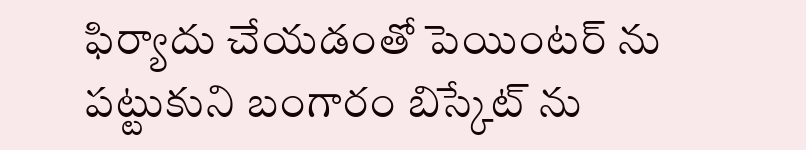ఫిర్యాదు చేయడంతో పెయింటర్ ను పట్టుకుని బంగారం బిస్కేట్ ను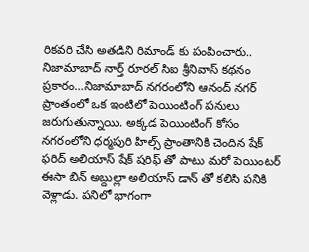రికవరి చేసి అతడిని రిమాండ్ కు పంపించారు.. నిజామాబాద్ నార్త్ రూరల్ సిఐ శ్రీనివాస్ కథనం ప్రకారం…నిజామాబాద్ నగరంలోని ఆనంద్ నగర్ ప్రాంతంలో ఒక ఇంటిలో పెయింటింగ్ పనులు జరుగుతున్నాయి. అక్కడ పెయింటింగ్ కోసం నగరంలోని ధర్మపురి హిల్స్ ప్రాంతానికి చెందిన షేక్ ఫరిద్ అలియాస్ షేక్ షరిఫ్ తో పాటు మరో పెయింటర్ ఈసా బిన్ అబ్దుల్లా అలియాస్ డాన్ తో కలిసి పనికి వెళ్లాడు. పనిలో భాగంగా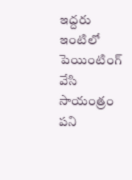ఇద్దరు ఇంటిలో పెయింటింగ్ వేసి సాయంత్రం పని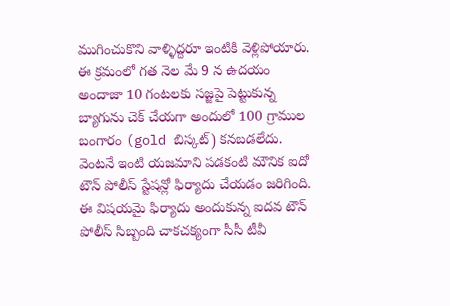ముగించుకొని వాళ్ళిద్దరూ ఇంటికి వెళ్లిపోయారు. ఈ క్రమంలో గత నెల మే 9 న ఉదయం అందాజా 10 గంటలకు సజ్జపై పెట్టుకున్న బ్యాగును చెక్ చేయగా అందులో 100 గ్రాముల బంగారం (gold బిస్కట్) కనబడలేదు. వెంటనే ఇంటి యజమాని పడకంటి మౌనిక ఐదో టౌన్ పోలీస్ స్టేషన్లో ఫిర్యాదు చేయడం జరిగింది. ఈ విషయమై ఫిర్యాదు అందుకున్న ఐదవ టౌన్ పోలీస్ సిబ్బంది చాకచక్యంగా సీసీ టీవీ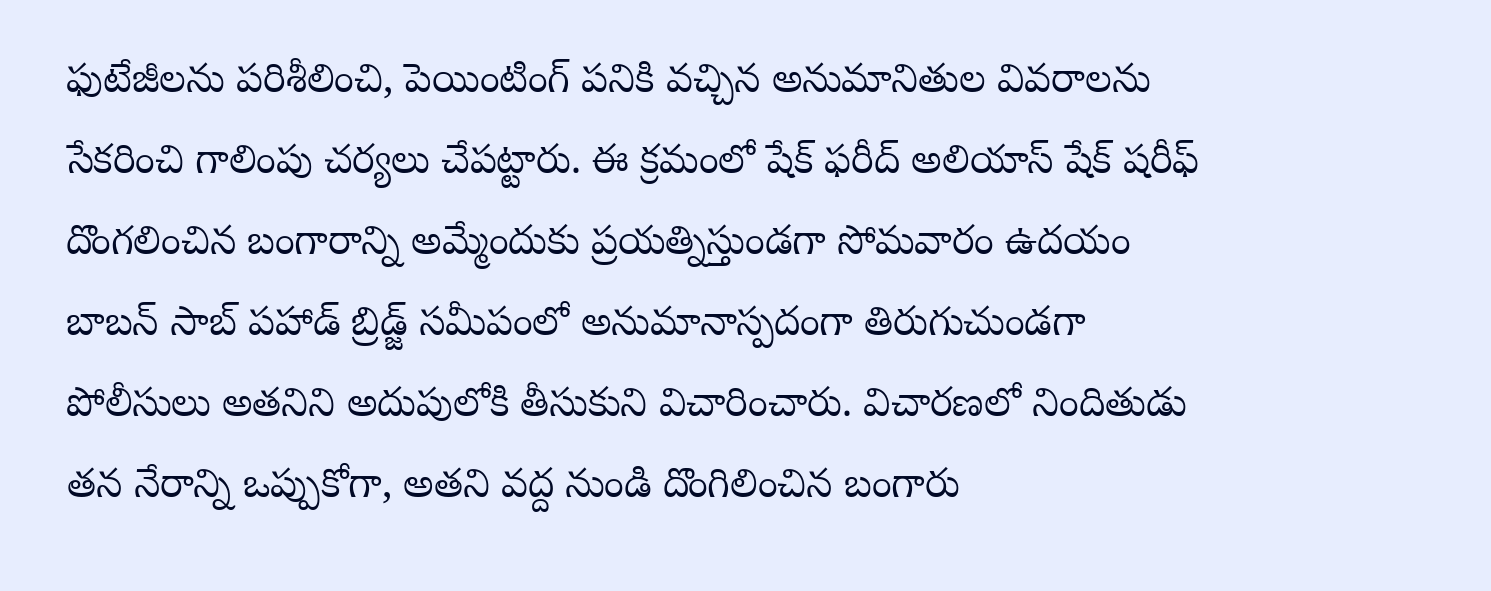ఫుటేజీలను పరిశీలించి, పెయింటింగ్ పనికి వచ్చిన అనుమానితుల వివరాలను సేకరించి గాలింపు చర్యలు చేపట్టారు. ఈ క్రమంలో షేక్ ఫరీద్ అలియాస్ షేక్ షరీఫ్ దొంగలించిన బంగారాన్ని అమ్మేందుకు ప్రయత్నిస్తుండగా సోమవారం ఉదయం బాబన్ సాబ్ పహాడ్ బ్రిడ్జ్ సమీపంలో అనుమానాస్పదంగా తిరుగుచుండగా పోలీసులు అతనిని అదుపులోకి తీసుకుని విచారించారు. విచారణలో నిందితుడు తన నేరాన్ని ఒప్పుకోగా, అతని వద్ద నుండి దొంగిలించిన బంగారు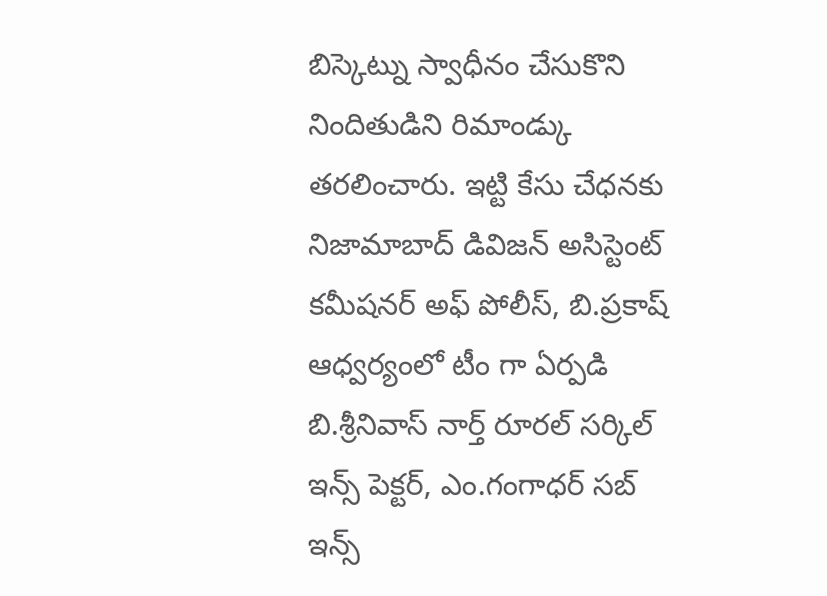బిస్కెట్ను స్వాధీనం చేసుకొని నిందితుడిని రిమాండ్కు తరలించారు. ఇట్టి కేసు చేధనకు నిజామాబాద్ డివిజన్ అసిస్టెంట్ కమీషనర్ అఫ్ పోలీస్, బి.ప్రకాష్ ఆధ్వర్యంలో టీం గా ఏర్పడి బి.శ్రీనివాస్ నార్త్ రూరల్ సర్కిల్ ఇన్స్ పెక్టర్, ఎం.గంగాధర్ సబ్ ఇన్స్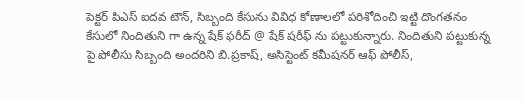పెక్టర్ పిఎస్ ఐదవ టౌన్, సిబ్బంది కేసును వివిధ కోణాలలో పరిశోదించి ఇట్టి దొంగతనం కేసులో నిందితుని గా ఉన్న షేక్ ఫరీద్ @ షేక్ షరీఫ్ ను పట్టుకున్నారు. నిందితుని పట్టుకున్న పై పోలీసు సిబ్బంది అందరిని బి.ప్రకాష్, అసిస్టెంట్ కమీషనర్ ఆఫ్ పోలీస్,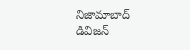నిజామాబాద్ డివిజన్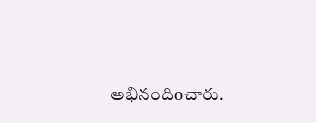అభినందిoచారు.